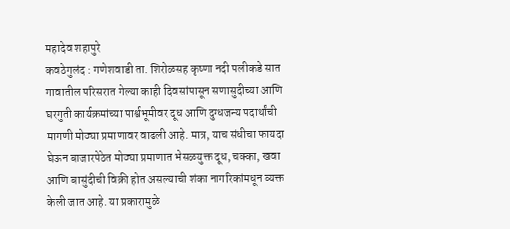महादेव शहापुरे
कवठेगुलंद : गणेशवाडी ता. शिरोळसह कृष्णा नदी पलीकडे सात गावातील परिसरात गेल्या काही दिवसांपासून सणासुदीच्या आणि घरगुती कार्यक्रमांच्या पार्श्वभूमीवर दूध आणि दुग्धजन्य पदार्थांची मागणी मोठ्या प्रमाणावर वाढली आहे. मात्र, याच संधीचा फायदा घेऊन बाजारपेठेत मोठ्या प्रमाणात भेसळयुक्त दूध, चक्का, खवा आणि बासुंदीची विक्री होत असल्याची शंका नागरिकांमधून व्यक्त केली जात आहे. या प्रकारामुळे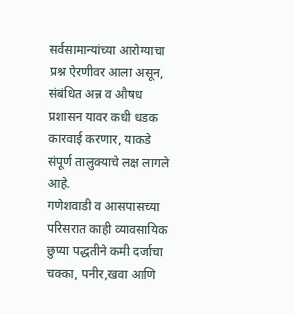सर्वसामान्यांच्या आरोग्याचा प्रश्न ऐरणीवर आला असून, संबंधित अन्न व औषध प्रशासन यावर कधी धडक कारवाई करणार, याकडे संपूर्ण तालुक्याचे लक्ष लागले आहे.
गणेशवाडी व आसपासच्या परिसरात काही व्यावसायिक छुप्या पद्धतीने कमी दर्जाचा चक्का, पनीर,खवा आणि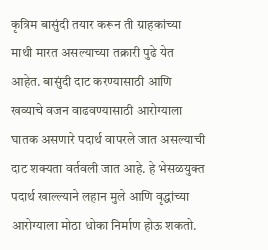कृत्रिम बासुंदी तयार करून ती ग्राहकांच्या माथी मारत असल्याच्या तक्रारी पुढे येत आहेत. बासुंदी दाट करण्यासाठी आणि खव्याचे वजन वाढवण्यासाठी आरोग्याला घातक असणारे पदार्थ वापरले जात असल्याची दाट शक्यता वर्तवली जात आहे. हे भेसळयुक्त पदार्थ खाल्ल्याने लहान मुले आणि वृद्धांच्या आरोग्याला मोठा धोका निर्माण होऊ शकतो.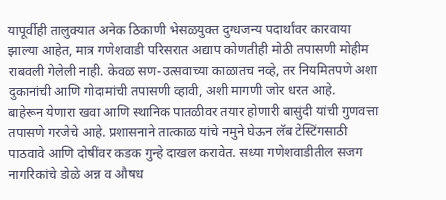यापूर्वीही तालुक्यात अनेक ठिकाणी भेसळयुक्त दुग्धजन्य पदार्थांवर कारवाया झाल्या आहेत, मात्र गणेशवाडी परिसरात अद्याप कोणतीही मोठी तपासणी मोहीम राबवली गेलेली नाही. केवळ सण-उत्सवाच्या काळातच नव्हे, तर नियमितपणे अशा दुकानांची आणि गोदामांची तपासणी व्हावी, अशी मागणी जोर धरत आहे.
बाहेरून येणारा खवा आणि स्थानिक पातळीवर तयार होणारी बासुंदी यांची गुणवत्ता तपासणे गरजेचे आहे. प्रशासनाने तात्काळ यांचे नमुने घेऊन लॅब टेस्टिंगसाठी पाठवावे आणि दोषींवर कडक गुन्हे दाखल करावेत. सध्या गणेशवाडीतील सजग नागरिकांचे डोळे अन्न व औषध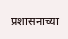प्रशासनाच्या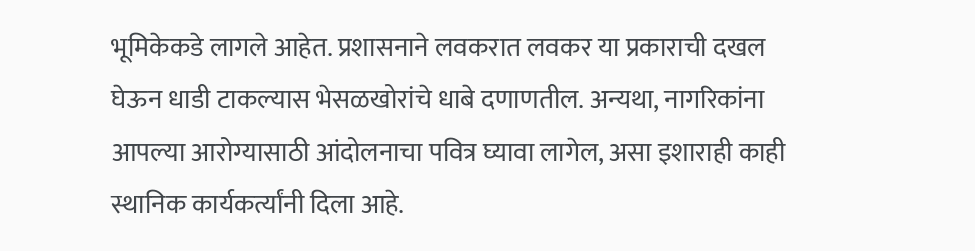भूमिकेकडे लागले आहेत. प्रशासनाने लवकरात लवकर या प्रकाराची दखल घेऊन धाडी टाकल्यास भेसळखोरांचे धाबे दणाणतील. अन्यथा, नागरिकांना आपल्या आरोग्यासाठी आंदोलनाचा पवित्र घ्यावा लागेल, असा इशाराही काही स्थानिक कार्यकर्त्यांनी दिला आहे.